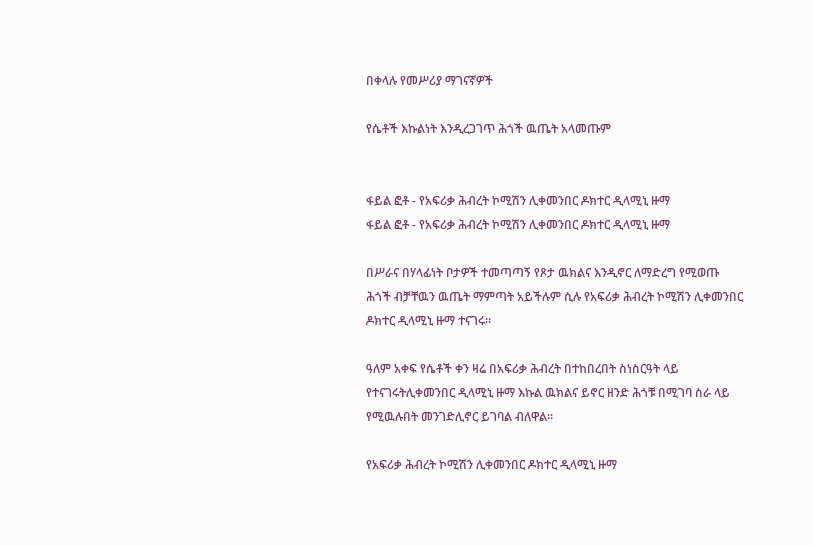በቀላሉ የመሥሪያ ማገናኛዎች

የሴቶች እኩልነት እንዲረጋገጥ ሕጎች ዉጤት አላመጡም


ፋይል ፎቶ - የአፍሪቃ ሕብረት ኮሚሽን ሊቀመንበር ዶክተር ዲላሚኒ ዙማ
ፋይል ፎቶ - የአፍሪቃ ሕብረት ኮሚሽን ሊቀመንበር ዶክተር ዲላሚኒ ዙማ

በሥራና በሃላፊነት ቦታዎች ተመጣጣኝ የጾታ ዉክልና እንዲኖር ለማድረግ የሚወጡ ሕጎች ብቻቸዉን ዉጤት ማምጣት አይችሉም ሲሉ የአፍሪቃ ሕብረት ኮሚሽን ሊቀመንበር ዶክተር ዲላሚኒ ዙማ ተናገሩ።

ዓለም አቀፍ የሴቶች ቀን ዛሬ በአፍሪቃ ሕብረት በተከበረበት ስነስርዓት ላይ የተናገሩትሊቀመንበር ዲላሚኒ ዙማ እኩል ዉክልና ይኖር ዘንድ ሕጎቹ በሚገባ ስራ ላይ የሚዉሉበት መንገድሊኖር ይገባል ብለዋል።

የአፍሪቃ ሕብረት ኮሚሽን ሊቀመንበር ዶክተር ዲላሚኒ ዙማ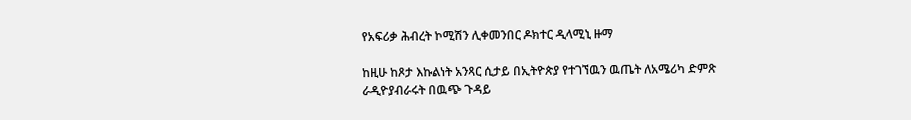የአፍሪቃ ሕብረት ኮሚሽን ሊቀመንበር ዶክተር ዲላሚኒ ዙማ

ከዚሁ ከጾታ እኩልነት አንጻር ሲታይ በኢትዮጵያ የተገኘዉን ዉጤት ለአሜሪካ ድምጽ ራዲዮያብራሩት በዉጭ ጉዳይ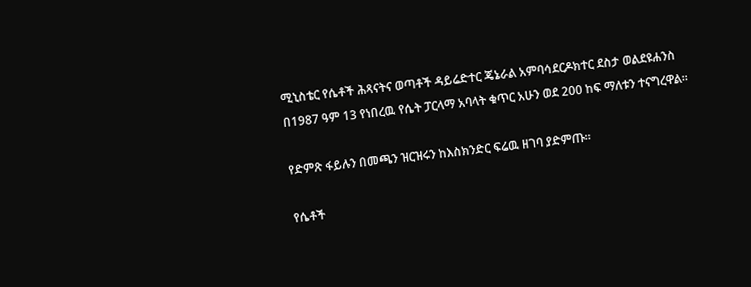ሚኒስቴር የሴቶች ሕጻናትና ወጣቶች ዳይሬድተር ጄኔራል አምባሳደርዶክተር ደስታ ወልደዩሐንስ በ1987 ዓም 13 የነበረዉ የሴት ፓርላማ አባላት ቁጥር አሁን ወደ 200 ከፍ ማለቱን ተናግረዋል።

የድምጽ ፋይሉን በመጫን ዝርዝሩን ከእስክንድር ፍሬዉ ዘገባ ያድምጡ።

የሴቶች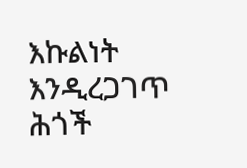እኩልነት እንዲረጋገጥ ሕጎች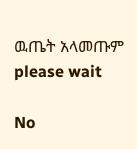ዉጤት አላመጡም
please wait

No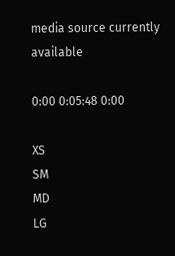media source currently available

0:00 0:05:48 0:00

XS
SM
MD
LG